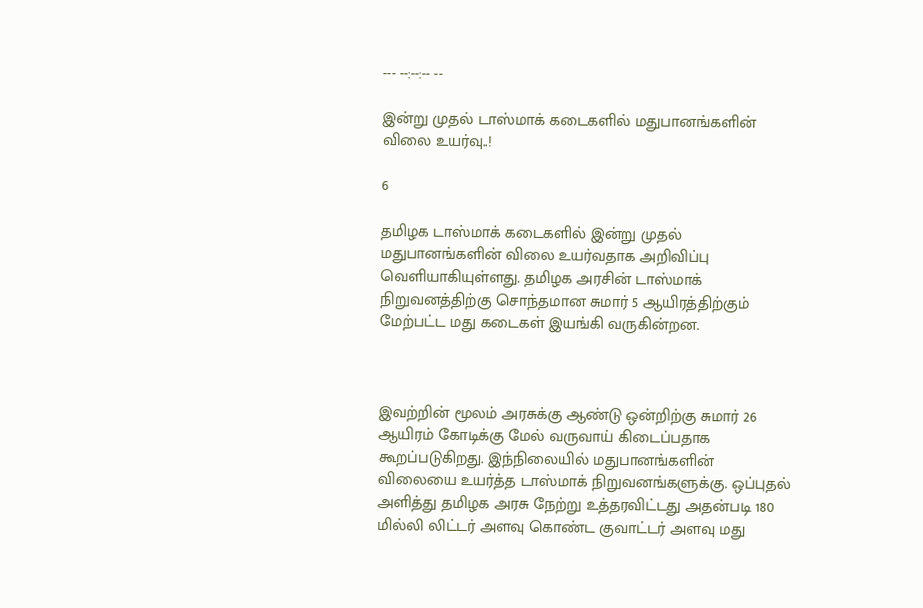--- --:--:-- --

இன்று முதல் டாஸ்மாக் கடைகளில் மதுபானங்களின் விலை உயர்வு..!

6

தமிழக டாஸ்மாக் கடைகளில் இன்று முதல் மதுபானங்களின் விலை உயர்வதாக அறிவிப்பு வெளியாகியுள்ளது. தமிழக அரசின் டாஸ்மாக் நிறுவனத்திற்கு சொந்தமான சுமார் 5 ஆயிரத்திற்கும் மேற்பட்ட மது கடைகள் இயங்கி வருகின்றன.



இவற்றின் மூலம் அரசுக்கு ஆண்டு ஒன்றிற்கு சுமார் 26 ஆயிரம் கோடிக்கு மேல் வருவாய் கிடைப்பதாக கூறப்படுகிறது. இந்நிலையில் மதுபானங்களின் விலையை உயர்த்த டாஸ்மாக் நிறுவனங்களுக்கு. ஒப்புதல் அளித்து தமிழக அரசு நேற்று உத்தரவிட்டது அதன்படி 180 மில்லி லிட்டர் அளவு கொண்ட குவாட்டர் அளவு மது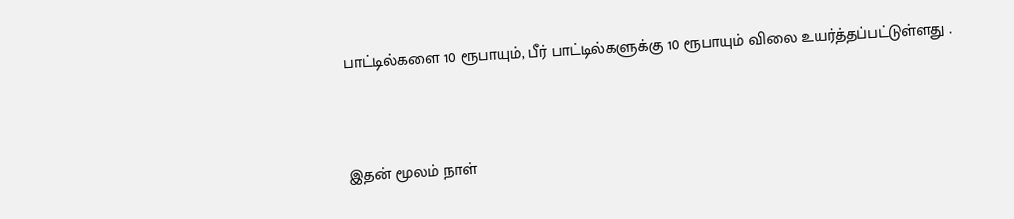பாட்டில்களை 10 ரூபாயும், பீர் பாட்டில்களுக்கு 10 ரூபாயும் விலை உயர்த்தப்பட்டுள்ளது .



இதன் மூலம் நாள்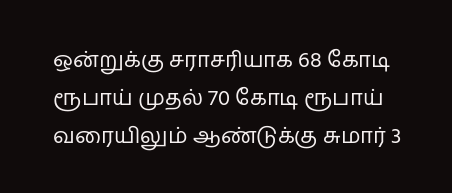ஒன்றுக்கு சராசரியாக 68 கோடி ரூபாய் முதல் 70 கோடி ரூபாய் வரையிலும் ஆண்டுக்கு சுமார் 3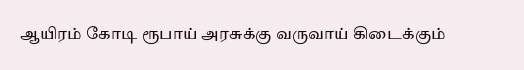ஆயிரம் கோடி ரூபாய் அரசுக்கு வருவாய் கிடைக்கும்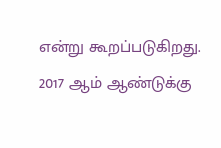என்று கூறப்படுகிறது. 2017 ஆம் ஆண்டுக்கு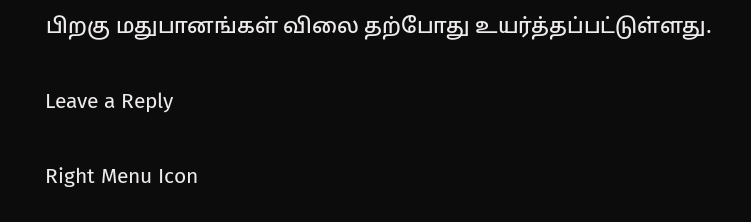பிறகு மதுபானங்கள் விலை தற்போது உயர்த்தப்பட்டுள்ளது.

Leave a Reply

Right Menu Icon